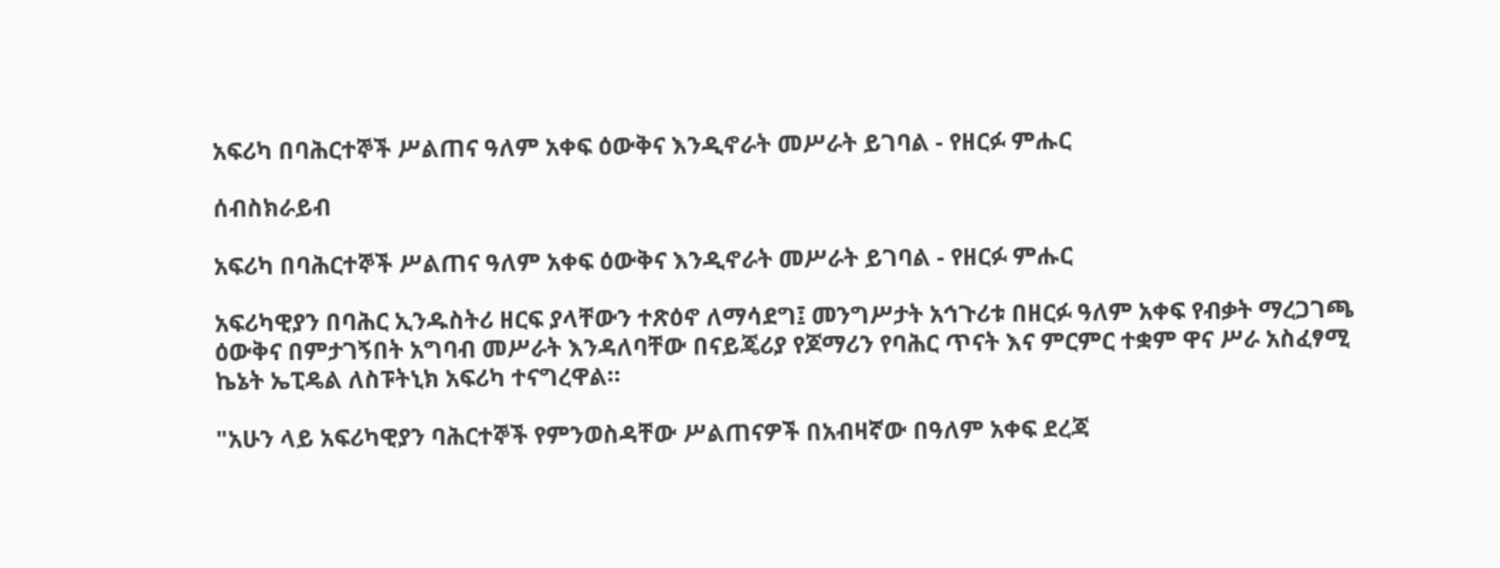አፍሪካ በባሕርተኞች ሥልጠና ዓለም አቀፍ ዕውቅና እንዲኖራት መሥራት ይገባል - የዘርፉ ምሑር

ሰብስክራይብ

አፍሪካ በባሕርተኞች ሥልጠና ዓለም አቀፍ ዕውቅና እንዲኖራት መሥራት ይገባል - የዘርፉ ምሑር

አፍሪካዊያን በባሕር ኢንዱስትሪ ዘርፍ ያላቸውን ተጽዕኖ ለማሳደግ፤ መንግሥታት አኅጉሪቱ በዘርፉ ዓለም አቀፍ የብቃት ማረጋገጫ ዕውቅና በምታገኝበት አግባብ መሥራት እንዳለባቸው በናይጄሪያ የጆማሪን የባሕር ጥናት እና ምርምር ተቋም ዋና ሥራ አስፈፃሚ ኬኔት ኤፒዴል ለስፑትኒክ አፍሪካ ተናግረዋል።

"አሁን ላይ አፍሪካዊያን ባሕርተኞች የምንወስዳቸው ሥልጠናዎች በአብዛኛው በዓለም አቀፍ ደረጃ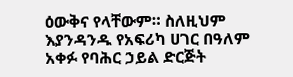ዕውቅና የላቸውም። ስለዚህም እያንዳንዱ የአፍሪካ ሀገር በዓለም አቀፉ የባሕር ኃይል ድርጅት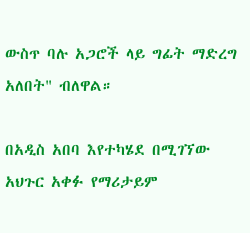ውስጥ ባሉ አጋሮች ላይ ግፊት ማድረግ አለበት" ብለዋል።

በአዲስ አበባ እየተካሄደ በሚገኘው አህጉር አቀፉ የማሪታይም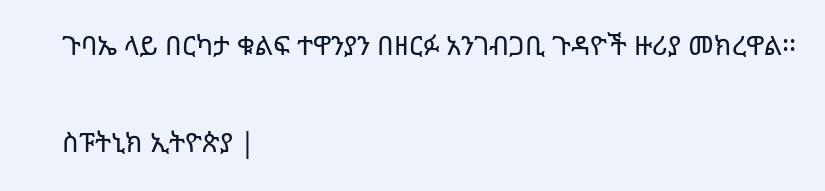ጉባኤ ላይ በርካታ ቁልፍ ተዋንያን በዘርፉ አንገብጋቢ ጉዳዮች ዙሪያ መክረዋል፡፡

ስፑትኒክ ኢትዮጵያ |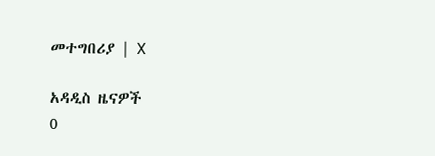መተግበሪያ | X

አዳዲስ ዜናዎች
0